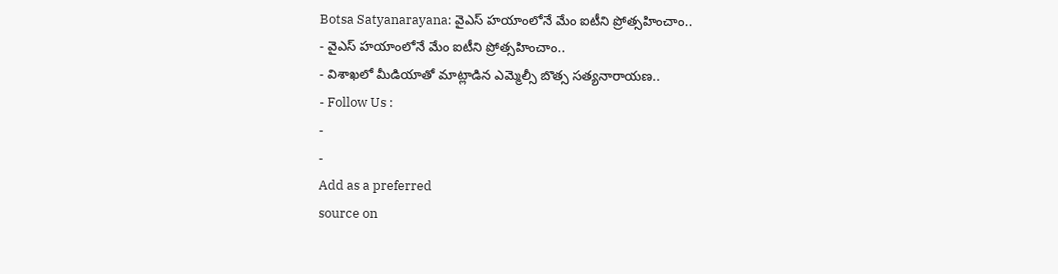Botsa Satyanarayana: వైఎస్ హయాంలోనే మేం ఐటీని ప్రోత్సహించాం..
- వైఎస్ హయాంలోనే మేం ఐటీని ప్రోత్సహించాం..
- విశాఖలో మీడియాతో మాట్లాడిన ఎమ్మెల్సీ బొత్స సత్యనారాయణ..
- Follow Us :
-
-
Add as a preferred
source on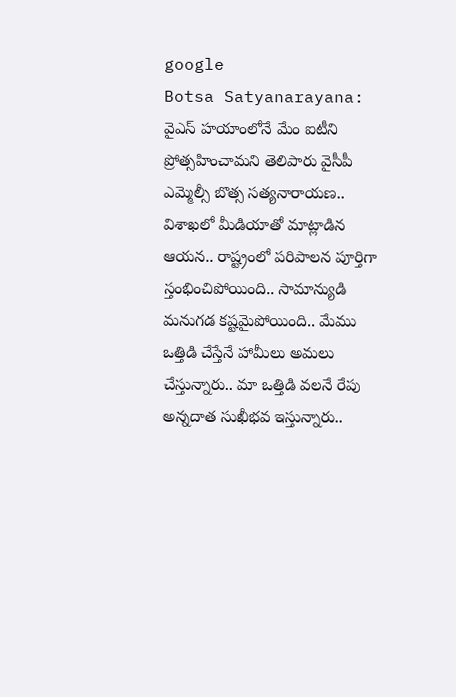google
Botsa Satyanarayana: వైఎస్ హయాంలోనే మేం ఐటీని ప్రోత్సహించామని తెలిపారు వైసీపీ ఎమ్మెల్సీ బొత్స సత్యనారాయణ.. విశాఖలో మీడియాతో మాట్లాడిన ఆయన.. రాష్ట్రంలో పరిపాలన పూర్తిగా స్తంభించిపోయింది.. సామాన్యుడి మనుగడ కష్టమైపోయింది.. మేము ఒత్తిడి చేస్తేనే హామీలు అమలు చేస్తున్నారు.. మా ఒత్తిడి వలనే రేపు అన్నదాత సుఖీభవ ఇస్తున్నారు..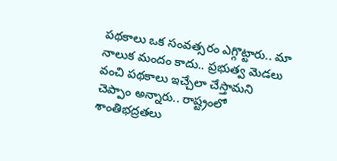పథకాలు ఒక సంవత్సరం ఎగ్గొట్టారు.. మా నాలుక మందం కాదు.. ప్రభుత్వ మెడలు వంచి పథకాలు ఇచ్చేలా చేస్తామని చెప్పాం అన్నారు.. రాష్ట్రంలో శాంతిభద్రతలు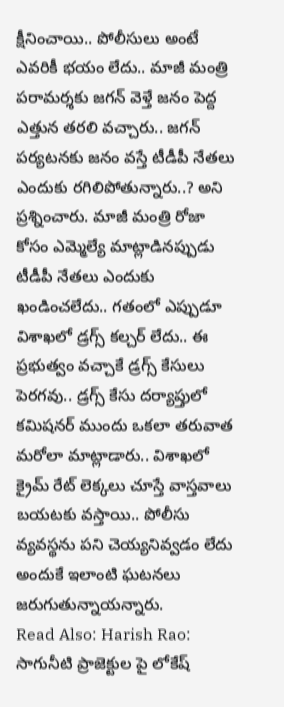క్షీనించాయి.. పోలీసులు అంటే ఎవరికీ భయం లేదు.. మాజీ మంత్రి పరామర్శకు జగన్ వెళ్తే జనం పెద్ద ఎత్తున తరలి వచ్చారు.. జగన్ పర్యటనకు జనం వస్తే టీడీపీ నేతలు ఎందుకు రగిలిపోతున్నారు..? అని ప్రశ్నించారు. మాజీ మంత్రి రోజా కోసం ఎమ్మెల్యే మాట్లాడినప్పుడు టీడీపీ నేతలు ఎందుకు ఖండించలేదు.. గతంలో ఎప్పుడూ విశాఖలో డ్రగ్స్ కల్చర్ లేదు.. ఈ ప్రభుత్వం వచ్చాకే డ్రగ్స్ కేసులు పెరగవు.. డ్రగ్స్ కేసు దర్యాప్తులో కమిషనర్ ముందు ఒకలా తరువాత మరోలా మాట్లాడారు.. విశాఖలో క్రైమ్ రేట్ లెక్కలు చూస్తే వాస్తవాలు బయటకు వస్తాయి.. పోలీసు వ్యవస్థను పని చెయ్యనివ్వడం లేదు అందుకే ఇలాంటి ఘటనలు జరుగుతున్నాయన్నారు.
Read Also: Harish Rao: సాగునీటి ప్రాజెక్టుల పై లోకేష్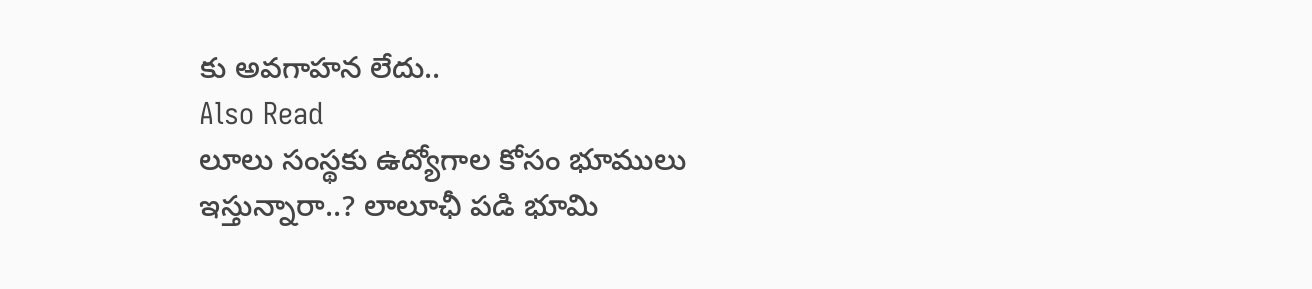కు అవగాహన లేదు..
Also Read
లూలు సంస్థకు ఉద్యోగాల కోసం భూములు ఇస్తున్నారా..? లాలూఛీ పడి భూమి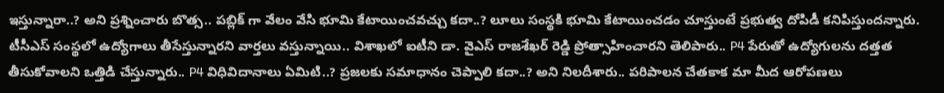ఇస్తున్నారా..? అని ప్రశ్నించారు బొత్స.. పబ్లిక్ గా వేలం వేసి భూమి కేటాయించవచ్చు కదా..? లూలు సంస్థకి భూమి కేటాయించడం చూస్తుంటే ప్రభుత్వ దోపిడీ కనిపిస్తుందన్నారు. టీసీఎస్ సంస్థలో ఉద్యోగాలు తీసేస్తున్నారని వార్తలు వస్తున్నాయి.. విశాఖలో ఐటీని డా. వైఎస్ రాజశేఖర్ రెడ్డి ప్రోత్సాహించారని తెలిపారు.. P4 పేరుతో ఉద్యోగులను దత్తత తీసుకోవాలని ఒత్తిడి చేస్తున్నారు.. P4 విధివిదానాలు ఏమిటి..? ప్రజలకు సమాధానం చెప్పాలి కదా..? అని నిలదీశారు.. పరిపాలన చేతకాక మా మీద ఆరోపణలు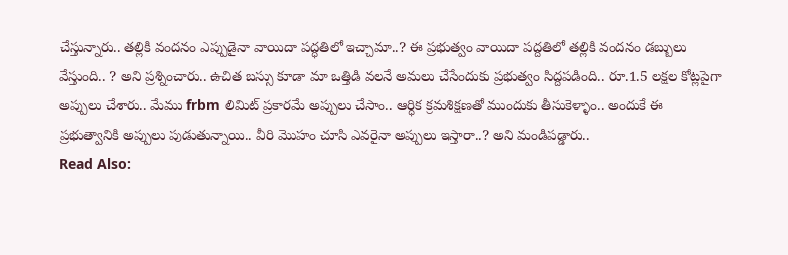చేస్తున్నారు.. తల్లికి వందనం ఎప్పుడైనా వాయిదా పద్ధతిలో ఇచ్చామా..? ఈ ప్రభుత్వం వాయిదా పద్దతిలో తల్లికి వందనం డబ్బులు వేస్తుంది.. ? అని ప్రశ్నించారు.. ఉచిత బస్సు కూడా మా ఒత్తిడి వలనే అమలు చేసేందుకు ప్రభుత్వం సిద్దపడింది.. రూ.1.5 లక్షల కోట్లపైగా అప్పులు చేశారు.. మేము frbm లిమిట్ ప్రకారమే అప్పులు చేసాం.. ఆర్ధిక క్రమశిక్షణతో ముందుకు తీసుకెళ్ళాం.. అందుకే ఈ ప్రభుత్వానికి అప్పులు పుడుతున్నాయి.. వీరి మొహం చూసి ఎవరైనా అప్పులు ఇస్తారా..? అని మండిపడ్డారు..
Read Also: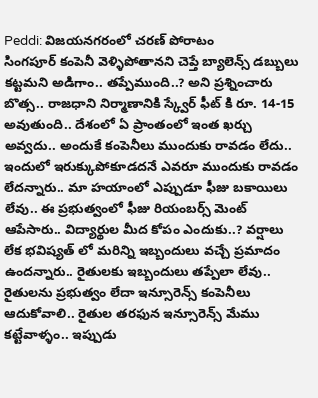Peddi: విజయనగరంలో చరణ్ పోరాటం
సింగపూర్ కంపెనీ వెళ్ళిపోతానని చెప్తే బ్యాలెన్స్ డబ్బులు కట్టమని అడిగాం.. తప్పేముంది..? అని ప్రశ్నించారు బొత్స.. రాజధాని నిర్మాణానికి స్క్వేర్ ఫీట్ కి రూ. 14-15 అవుతుంది.. దేశంలో ఏ ప్రాంతంలో ఇంత ఖర్చు అవ్వదు.. అందుకే కంపెనీలు ముందుకు రావడం లేదు.. ఇందులో ఇరుక్కుపోకూడదనే ఎవరూ ముందుకు రావడం లేదన్నారు.. మా హయాంలో ఎప్పుడూ ఫీజు బకాయిలు లేవు.. ఈ ప్రభుత్వంలో ఫీజు రియంబర్స్ మెంట్ ఆపేసారు.. విద్యార్థుల మీద కోపం ఎందుకు..? వర్షాలు లేక భవిష్యత్ లో మరిన్ని ఇబ్బందులు వచ్చే ప్రమాదం ఉందన్నారు.. రైతులకు ఇబ్బందులు తప్పేలా లేవు.. రైతులను ప్రభుత్వం లేదా ఇన్సూరెన్స్ కంపెనీలు ఆదుకోవాలి.. రైతుల తరఫున ఇన్సూరెన్స్ మేము కట్టేవాళ్ళం.. ఇప్పుడు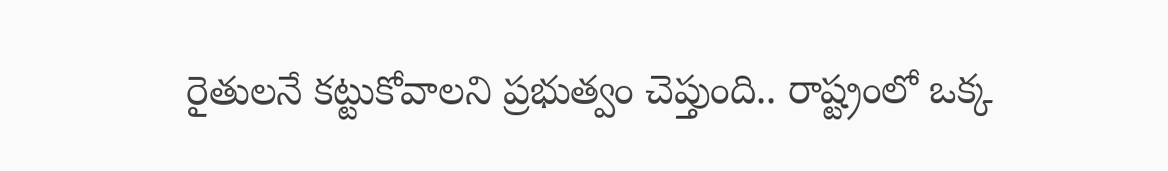రైతులనే కట్టుకోవాలని ప్రభుత్వం చెప్తుంది.. రాష్ట్రంలో ఒక్క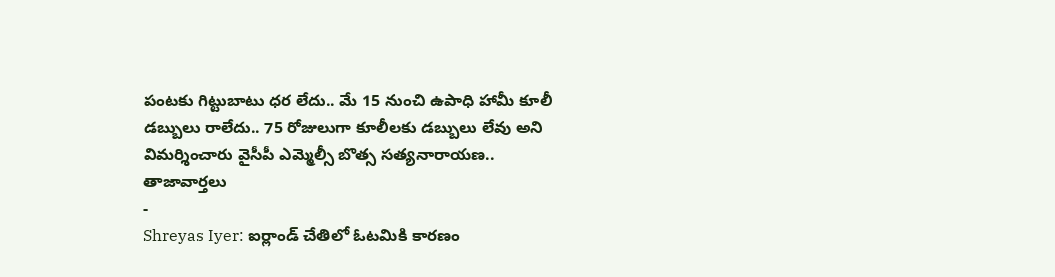పంటకు గిట్టుబాటు ధర లేదు.. మే 15 నుంచి ఉపాధి హామీ కూలీ డబ్బులు రాలేదు.. 75 రోజులుగా కూలీలకు డబ్బులు లేవు అని విమర్శించారు వైసీపీ ఎమ్మెల్సీ బొత్స సత్యనారాయణ..
తాజావార్తలు
-
Shreyas Iyer: ఐర్లాండ్ చేతిలో ఓటమికి కారణం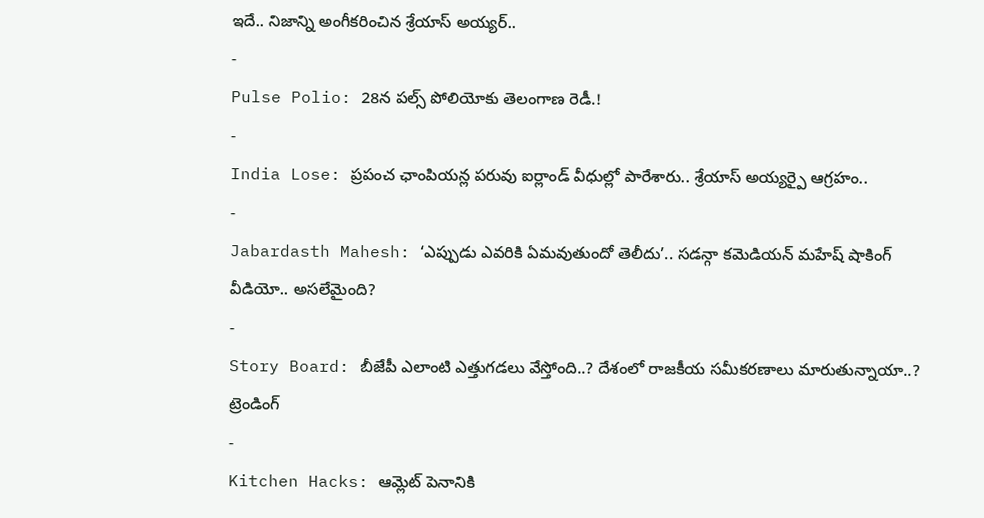ఇదే.. నిజాన్ని అంగీకరించిన శ్రేయాస్ అయ్యర్..
-
Pulse Polio: 28న పల్స్ పోలియోకు తెలంగాణ రెడీ.!
-
India Lose: ప్రపంచ ఛాంపియన్ల పరువు ఐర్లాండ్ వీధుల్లో పారేశారు.. శ్రేయాస్ అయ్యర్పై ఆగ్రహం..
-
Jabardasth Mahesh: ‘ఎప్పుడు ఎవరికి ఏమవుతుందో తెలీదు’.. సడన్గా కమెడియన్ మహేష్ షాకింగ్ వీడియో.. అసలేమైంది?
-
Story Board: బీజేపీ ఎలాంటి ఎత్తుగడలు వేస్తోంది..? దేశంలో రాజకీయ సమీకరణాలు మారుతున్నాయా..?
ట్రెండింగ్
-
Kitchen Hacks: ఆమ్లెట్ పెనానికి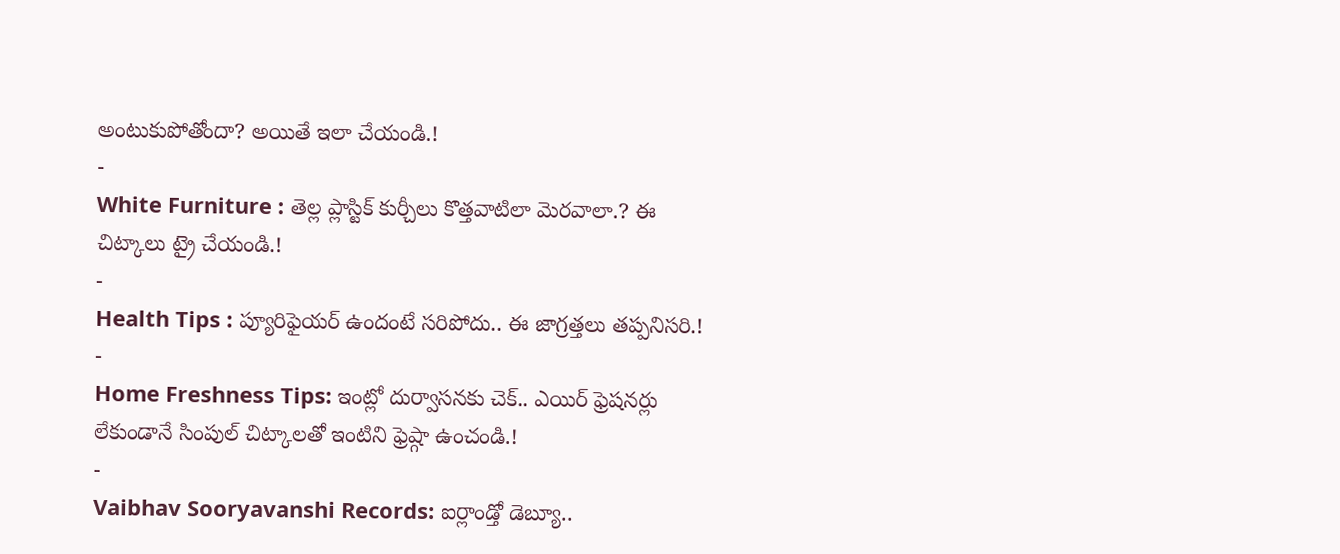అంటుకుపోతోందా? అయితే ఇలా చేయండి.!
-
White Furniture : తెల్ల ప్లాస్టిక్ కుర్చీలు కొత్తవాటిలా మెరవాలా.? ఈ చిట్కాలు ట్రై చేయండి.!
-
Health Tips : ప్యూరిఫైయర్ ఉందంటే సరిపోదు.. ఈ జాగ్రత్తలు తప్పనిసరి.!
-
Home Freshness Tips: ఇంట్లో దుర్వాసనకు చెక్.. ఎయిర్ ఫ్రెషనర్లు లేకుండానే సింపుల్ చిట్కాలతో ఇంటిని ఫ్రెష్గా ఉంచండి.!
-
Vaibhav Sooryavanshi Records: ఐర్లాండ్తో డెబ్యూ..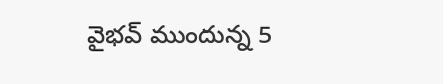వైభవ్ ముందున్న 5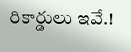రికార్డులు ఇవే.!